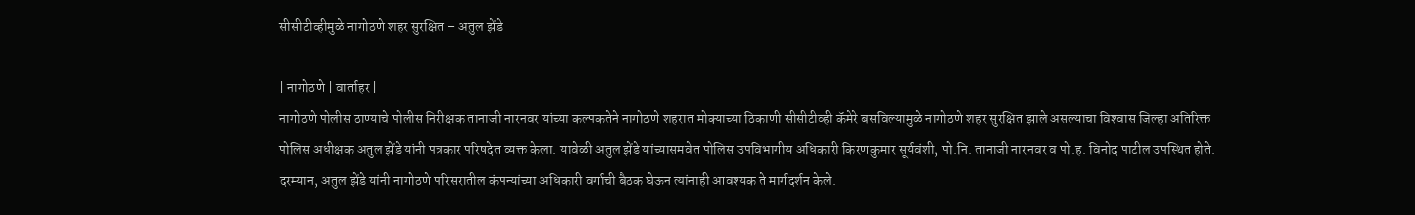सीसीटीव्हीमुळे नागोठणे शहर सुरक्षित – अतुल झेंडे

| नागोठणे | वार्ताहर |
नागोठणे पोलीस ठाण्याचे पोलीस निरीक्षक तानाजी नारनवर यांच्या कल्पकतेने नागोठणे शहरात मोक्याच्या ठिकाणी सीसीटीव्ही कॅमेरे बसविल्यामुळे नागोठणे शहर सुरक्षित झाले असल्याचा विश्‍वास जिल्हा अतिरिक्त पोलिस अधीक्षक अतुल झेंडे यांनी पत्रकार परिषदेत व्यक्त केला. यावेळी अतुल झेंडे यांच्यासमवेत पोलिस उपविभागीय अधिकारी किरणकुमार सूर्यवंशी, पो.नि. तानाजी नारनवर व पो.ह. विनोद पाटील उपस्थित होते. दरम्यान, अतुल झेंडे यांनी नागोठणे परिसरातील कंपन्यांच्या अधिकारी वर्गाची बैठक घेऊन त्यांनाही आवश्यक ते मार्गदर्शन केले.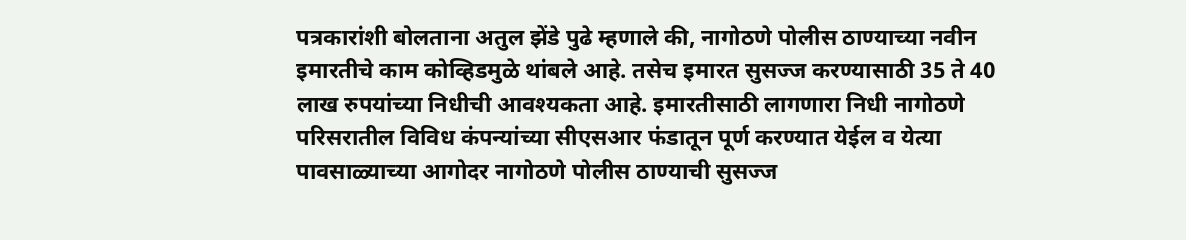पत्रकारांशी बोलताना अतुल झेंडे पुढे म्हणाले की, नागोठणे पोलीस ठाण्याच्या नवीन इमारतीचे काम कोव्हिडमुळे थांबले आहे. तसेच इमारत सुसज्ज करण्यासाठी 35 ते 40 लाख रुपयांच्या निधीची आवश्यकता आहे. इमारतीसाठी लागणारा निधी नागोठणे परिसरातील विविध कंपन्यांच्या सीएसआर फंडातून पूर्ण करण्यात येईल व येत्या पावसाळ्याच्या आगोदर नागोठणे पोलीस ठाण्याची सुसज्ज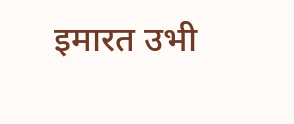इमारत उभी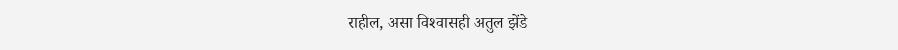राहील, असा विश्‍वासही अतुल झेंडे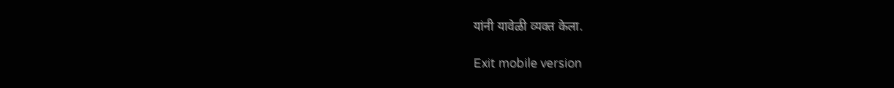यांनी यावेळी व्यक्त केला.

Exit mobile version